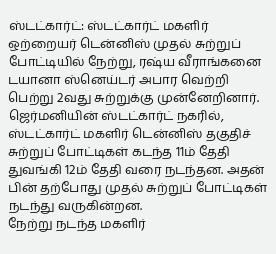ஸ்டட்கார்ட்: ஸ்டட்கார்ட் மகளிர் ஒற்றையர் டென்னிஸ் முதல் சுற்றுப் போட்டியில் நேற்று, ரஷ்ய வீராங்கனை டயானா ஸ்னெய்டர் அபார வெற்றி பெற்று 2வது சுற்றுக்கு முன்னேறினார். ஜெர்மனியின் ஸ்டட்கார்ட் நகரில், ஸ்டட்கார்ட் மகளிர் டென்னிஸ் தகுதிச் சுற்றுப் போட்டிகள் கடந்த 11ம் தேதி துவங்கி 12ம் தேதி வரை நடந்தன. அதன் பின் தற்போது முதல் சுற்றுப் போட்டிகள் நடந்து வருகின்றன.
நேற்று நடந்த மகளிர்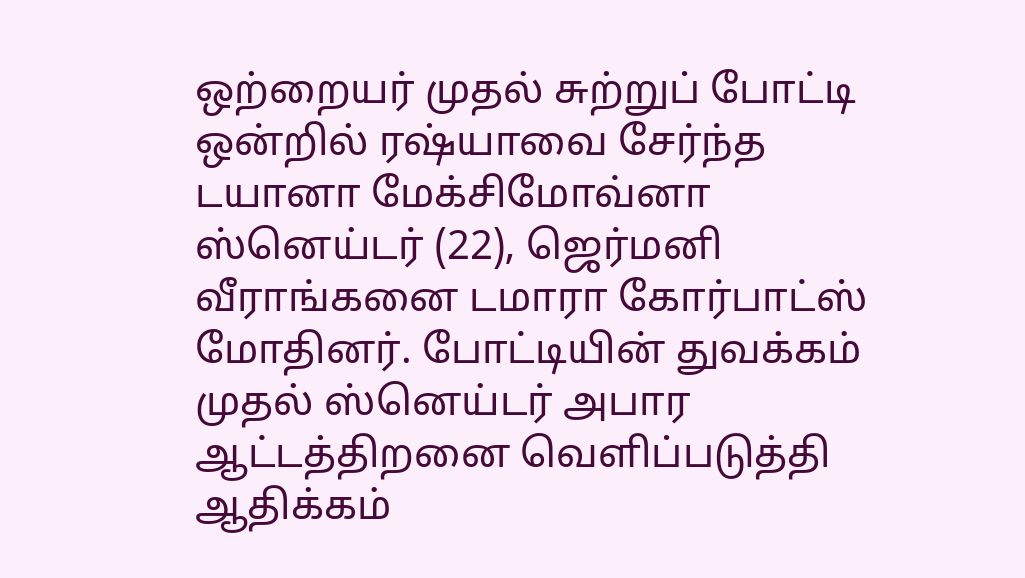ஒற்றையர் முதல் சுற்றுப் போட்டி ஒன்றில் ரஷ்யாவை சேர்ந்த டயானா மேக்சிமோவ்னா ஸ்னெய்டர் (22), ஜெர்மனி வீராங்கனை டமாரா கோர்பாட்ஸ் மோதினர். போட்டியின் துவக்கம் முதல் ஸ்னெய்டர் அபார ஆட்டத்திறனை வெளிப்படுத்தி ஆதிக்கம்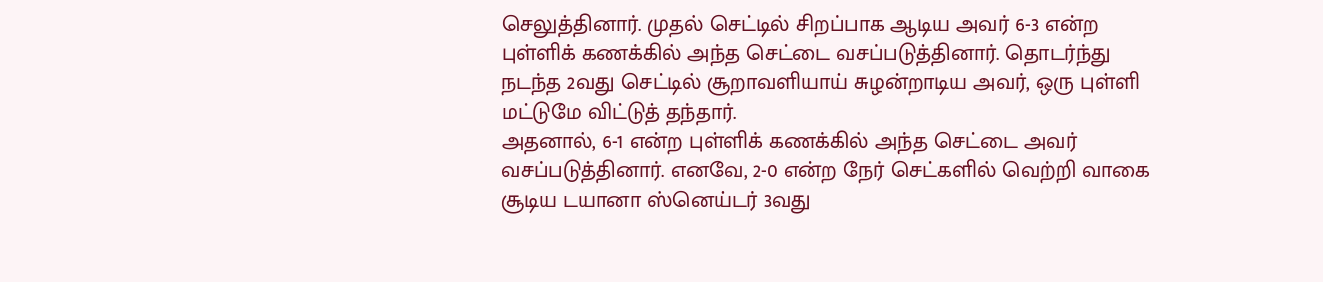செலுத்தினார். முதல் செட்டில் சிறப்பாக ஆடிய அவர் 6-3 என்ற புள்ளிக் கணக்கில் அந்த செட்டை வசப்படுத்தினார். தொடர்ந்து நடந்த 2வது செட்டில் சூறாவளியாய் சுழன்றாடிய அவர், ஒரு புள்ளி மட்டுமே விட்டுத் தந்தார்.
அதனால், 6-1 என்ற புள்ளிக் கணக்கில் அந்த செட்டை அவர் வசப்படுத்தினார். எனவே, 2-0 என்ற நேர் செட்களில் வெற்றி வாகை சூடிய டயானா ஸ்னெய்டர் 3வது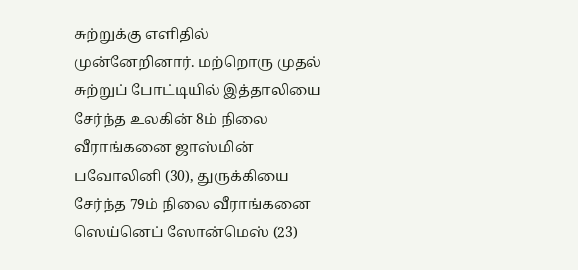சுற்றுக்கு எளிதில் முன்னேறினார். மற்றொரு முதல் சுற்றுப் போட்டியில் இத்தாலியை சேர்ந்த உலகின் 8ம் நிலை வீராங்கனை ஜாஸ்மின் பவோலினி (30), துருக்கியை சேர்ந்த 79ம் நிலை வீராங்கனை ஸெய்னெப் ஸோன்மெஸ் (23)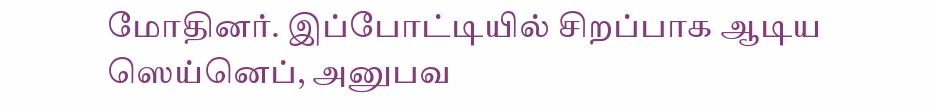மோதினர். இப்போட்டியில் சிறப்பாக ஆடிய ஸெய்னெப், அனுபவ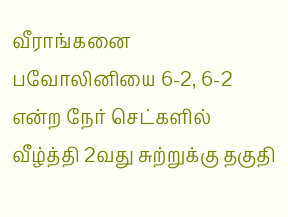வீராங்கனை பவோலினியை 6-2, 6-2 என்ற நேர் செட்களில் வீழ்த்தி 2வது சுற்றுக்கு தகுதி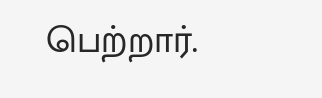பெற்றார்.